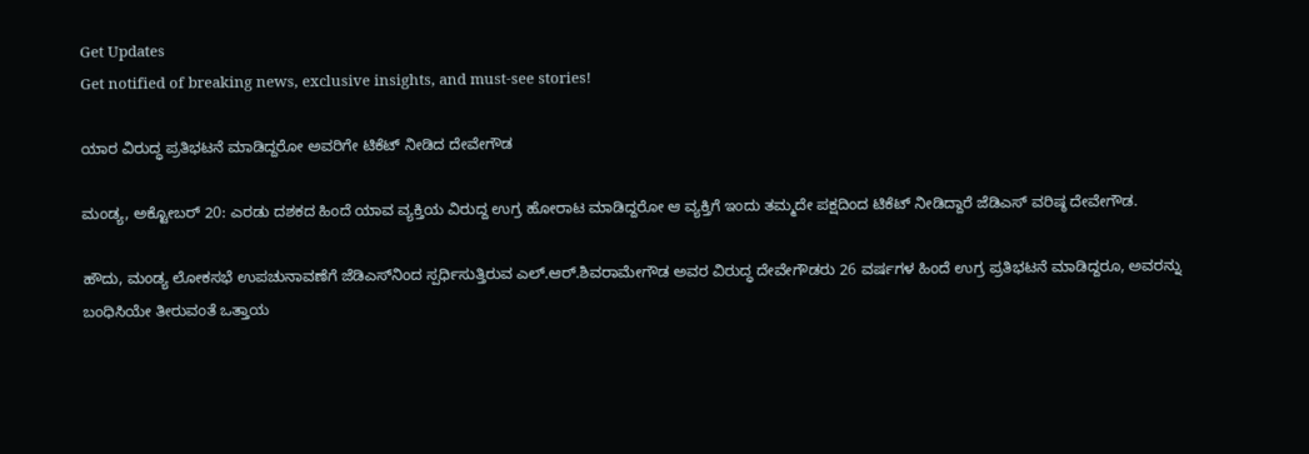Get Updates
Get notified of breaking news, exclusive insights, and must-see stories!

ಯಾರ ವಿರುದ್ಧ ಪ್ರತಿಭಟನೆ ಮಾಡಿದ್ದರೋ ಅವರಿಗೇ ಟಿಕೆಟ್‌ ನೀಡಿದ ದೇವೇಗೌಡ

ಮಂಡ್ಯ, ಅಕ್ಟೋಬರ್ 20: ಎರಡು ದಶಕದ ಹಿಂದೆ ಯಾವ ವ್ಯಕ್ತಿಯ ವಿರುದ್ದ ಉಗ್ರ ಹೋರಾಟ ಮಾಡಿದ್ದರೋ ಆ ವ್ಯಕ್ತಿಗೆ ಇಂದು ತಮ್ಮದೇ ಪಕ್ಷದಿಂದ ಟಿಕೆಟ್‌ ನೀಡಿದ್ದಾರೆ ಜೆಡಿಎಸ್ ವರಿಷ್ಠ ದೇವೇಗೌಡ.

ಹೌದು, ಮಂಡ್ಯ ಲೋಕಸಭೆ ಉಪಚುನಾವಣೆಗೆ ಜೆಡಿಎಸ್‌ನಿಂದ ಸ್ಪರ್ಧಿಸುತ್ತಿರುವ ಎಲ್‌.ಆರ್.ಶಿವರಾಮೇಗೌಡ ಅವರ ವಿರುದ್ಧ ದೇವೇಗೌಡರು 26 ವರ್ಷಗಳ ಹಿಂದೆ ಉಗ್ರ ಪ್ರತಿಭಟನೆ ಮಾಡಿದ್ದರೂ, ಅವರನ್ನು ಬಂಧಿಸಿಯೇ ತೀರುವಂತೆ ಒತ್ತಾಯ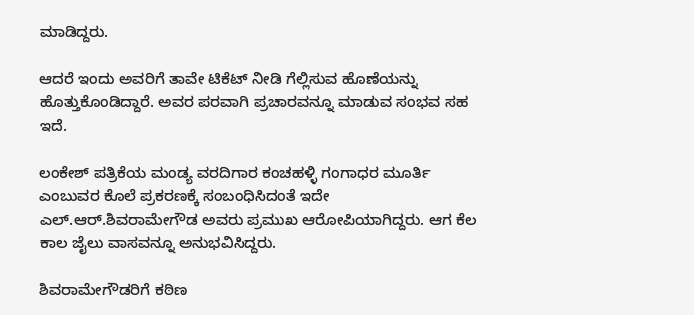ಮಾಡಿದ್ದರು.

ಆದರೆ ಇಂದು ಅವರಿಗೆ ತಾವೇ ಟಿಕೆಟ್ ನೀಡಿ ಗೆಲ್ಲಿಸುವ ಹೊಣೆಯನ್ನು ಹೊತ್ತುಕೊಂಡಿದ್ದಾರೆ. ಅವರ ಪರವಾಗಿ ಪ್ರಚಾರವನ್ನೂ ಮಾಡುವ ಸಂಭವ ಸಹ ಇದೆ.

ಲಂಕೇಶ್‌ ಪತ್ರಿಕೆಯ ಮಂಡ್ಯ ವರದಿಗಾರ ಕಂಚಹಳ್ಳಿ ಗಂಗಾಧರ ಮೂರ್ತಿ ಎಂಬುವರ ಕೊಲೆ ಪ್ರಕರಣಕ್ಕೆ ಸಂಬಂಧಿಸಿದಂತೆ ಇದೇ ಎಲ್‌.ಆರ್.ಶಿವರಾಮೇಗೌಡ ಅವರು ಪ್ರಮುಖ ಆರೋಪಿಯಾಗಿದ್ದರು. ಆಗ ಕೆಲ ಕಾಲ ಜೈಲು ವಾಸವನ್ನೂ ಅನುಭವಿಸಿದ್ದರು.

ಶಿವರಾಮೇಗೌಡರಿಗೆ ಕಠಿಣ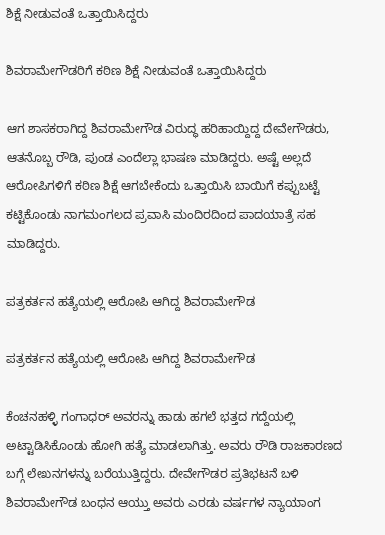ಶಿಕ್ಷೆ ನೀಡುವಂತೆ ಒತ್ತಾಯಿಸಿದ್ದರು

ಶಿವರಾಮೇಗೌಡರಿಗೆ ಕಠಿಣ ಶಿಕ್ಷೆ ನೀಡುವಂತೆ ಒತ್ತಾಯಿಸಿದ್ದರು

ಆಗ ಶಾಸಕರಾಗಿದ್ದ ಶಿವರಾಮೇಗೌಡ ವಿರುದ್ಧ ಹರಿಹಾಯ್ದಿದ್ದ ದೇವೇಗೌಡರು, ಆತನೊಬ್ಬ ರೌಡಿ, ಪುಂಡ ಎಂದೆಲ್ಲಾ ಭಾಷಣ ಮಾಡಿದ್ದರು. ಅಷ್ಟೆ ಅಲ್ಲದೆ ಆರೋಪಿಗಳಿಗೆ ಕಠಿಣ ಶಿಕ್ಷೆ ಆಗಬೇಕೆಂದು ಒತ್ತಾಯಿಸಿ ಬಾಯಿಗೆ ಕಪ್ಪುಬಟ್ಟೆ ಕಟ್ಟಿಕೊಂಡು ನಾಗಮಂಗಲದ ಪ್ರವಾಸಿ ಮಂದಿರದಿಂದ ಪಾದಯಾತ್ರೆ ಸಹ ಮಾಡಿದ್ದರು.

ಪತ್ರಕರ್ತನ ಹತ್ಯೆಯಲ್ಲಿ ಆರೋಪಿ ಆಗಿದ್ದ ಶಿವರಾಮೇಗೌಡ

ಪತ್ರಕರ್ತನ ಹತ್ಯೆಯಲ್ಲಿ ಆರೋಪಿ ಆಗಿದ್ದ ಶಿವರಾಮೇಗೌಡ

ಕೆಂಚನಹಳ್ಳಿ ಗಂಗಾಧರ್ ಅವರನ್ನು ಹಾಡು ಹಗಲೆ ಭತ್ತದ ಗದ್ದೆಯಲ್ಲಿ ಅಟ್ಟಾಡಿಸಿಕೊಂಡು ಹೋಗಿ ಹತ್ಯೆ ಮಾಡಲಾಗಿತ್ತು. ಅವರು ರೌಡಿ ರಾಜಕಾರಣದ ಬಗ್ಗೆ ಲೇಖನಗಳನ್ನು ಬರೆಯುತ್ತಿದ್ದರು. ದೇವೇಗೌಡರ ಪ್ರತಿಭಟನೆ ಬಳಿ ಶಿವರಾಮೇಗೌಡ ಬಂಧನ ಆಯ್ತು ಅವರು ಎರಡು ವರ್ಷಗಳ ನ್ಯಾಯಾಂಗ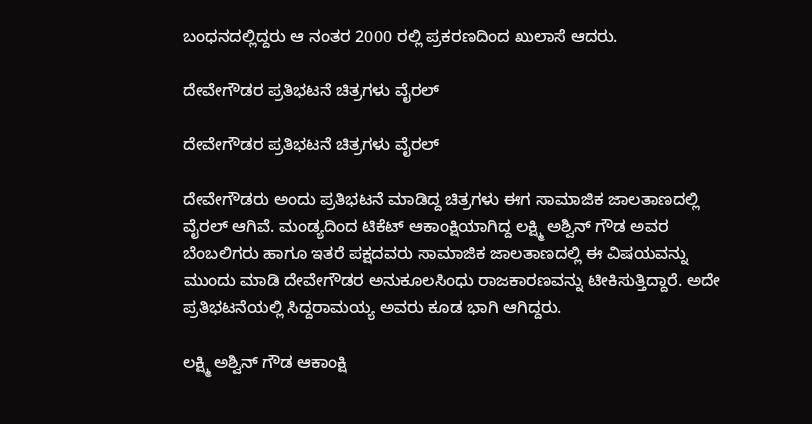ಬಂಧನದಲ್ಲಿದ್ದರು ಆ ನಂತರ 2000 ರಲ್ಲಿ ಪ್ರಕರಣದಿಂದ ಖುಲಾಸೆ ಆದರು.

ದೇವೇಗೌಡರ ಪ್ರತಿಭಟನೆ ಚಿತ್ರಗಳು ವೈರಲ್

ದೇವೇಗೌಡರ ಪ್ರತಿಭಟನೆ ಚಿತ್ರಗಳು ವೈರಲ್

ದೇವೇಗೌಡರು ಅಂದು ಪ್ರತಿಭಟನೆ ಮಾಡಿದ್ದ ಚಿತ್ರಗಳು ಈಗ ಸಾಮಾಜಿಕ ಜಾಲತಾಣದಲ್ಲಿ ವೈರಲ್ ಆಗಿವೆ. ಮಂಡ್ಯದಿಂದ ಟಿಕೆಟ್‌ ಆಕಾಂಕ್ಷಿಯಾಗಿದ್ದ ಲಕ್ಷ್ಮಿ ಅಶ್ವಿನ್‌ ಗೌಡ ಅವರ ಬೆಂಬಲಿಗರು ಹಾಗೂ ಇತರೆ ಪಕ್ಷದವರು ಸಾಮಾಜಿಕ ಜಾಲತಾಣದಲ್ಲಿ ಈ ವಿಷಯವನ್ನು ಮುಂದು ಮಾಡಿ ದೇವೇಗೌಡರ ಅನುಕೂಲಸಿಂಧು ರಾಜಕಾರಣವನ್ನು ಟೀಕಿಸುತ್ತಿದ್ದಾರೆ. ಅದೇ ಪ್ರತಿಭಟನೆಯಲ್ಲಿ ಸಿದ್ದರಾಮಯ್ಯ ಅವರು ಕೂಡ ಭಾಗಿ ಆಗಿದ್ದರು.

ಲಕ್ಷ್ಮಿ ಅಶ್ವಿನ್‌ ಗೌಡ ಆಕಾಂಕ್ಷಿ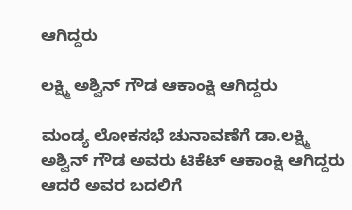ಆಗಿದ್ದರು

ಲಕ್ಷ್ಮಿ ಅಶ್ವಿನ್‌ ಗೌಡ ಆಕಾಂಕ್ಷಿ ಆಗಿದ್ದರು

ಮಂಡ್ಯ ಲೋಕಸಭೆ ಚುನಾವಣೆಗೆ ಡಾ.ಲಕ್ಷ್ಮಿ ಅಶ್ವಿನ್‌ ಗೌಡ ಅವರು ಟಿಕೆಟ್ ಆಕಾಂಕ್ಷಿ ಆಗಿದ್ದರು ಆದರೆ ಅವರ ಬದಲಿಗೆ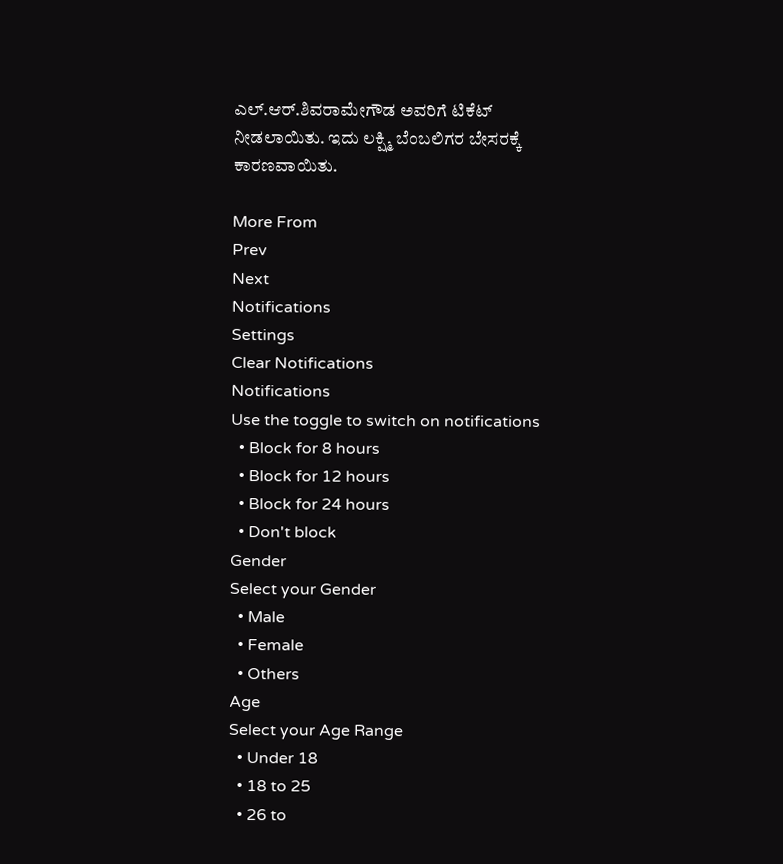ಎಲ್‌.ಆರ್‌.ಶಿವರಾಮೇಗೌಡ ಅವರಿಗೆ ಟಿಕೆಟ್ ನೀಡಲಾಯಿತು. ಇದು ಲಕ್ಷ್ಮಿ ಬೆಂಬಲಿಗರ ಬೇಸರಕ್ಕೆ ಕಾರಣವಾಯಿತು.

More From
Prev
Next
Notifications
Settings
Clear Notifications
Notifications
Use the toggle to switch on notifications
  • Block for 8 hours
  • Block for 12 hours
  • Block for 24 hours
  • Don't block
Gender
Select your Gender
  • Male
  • Female
  • Others
Age
Select your Age Range
  • Under 18
  • 18 to 25
  • 26 to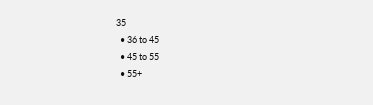35
  • 36 to 45
  • 45 to 55
  • 55+